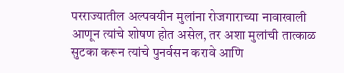परराज्यातील अल्पवयीन मुलांना रोजगाराच्या नावाखाली आणून त्यांचे शोषण होत असेल, तर अशा मुलांची तात्काळ सुटका करून त्यांचे पुनर्वसन करावे आणि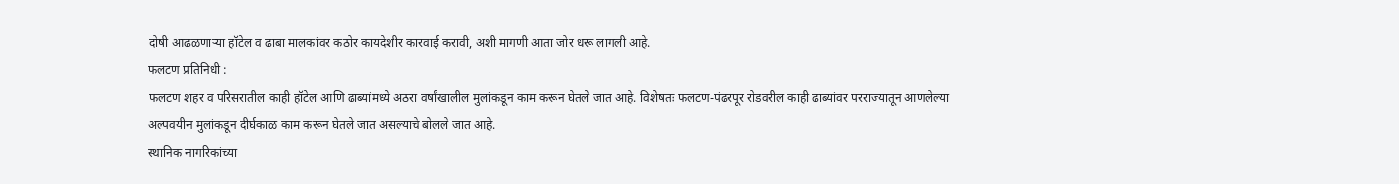दोषी आढळणाऱ्या हॉटेल व ढाबा मालकांवर कठोर कायदेशीर कारवाई करावी, अशी मागणी आता जोर धरू लागली आहे.
फलटण प्रतिनिधी :
फलटण शहर व परिसरातील काही हॉटेल आणि ढाब्यांमध्ये अठरा वर्षांखालील मुलांकडून काम करून घेतले जात आहे. विशेषतः फलटण-पंढरपूर रोडवरील काही ढाब्यांवर परराज्यातून आणलेल्या अल्पवयीन मुलांकडून दीर्घकाळ काम करून घेतले जात असल्याचे बोलले जात आहे.
स्थानिक नागरिकांच्या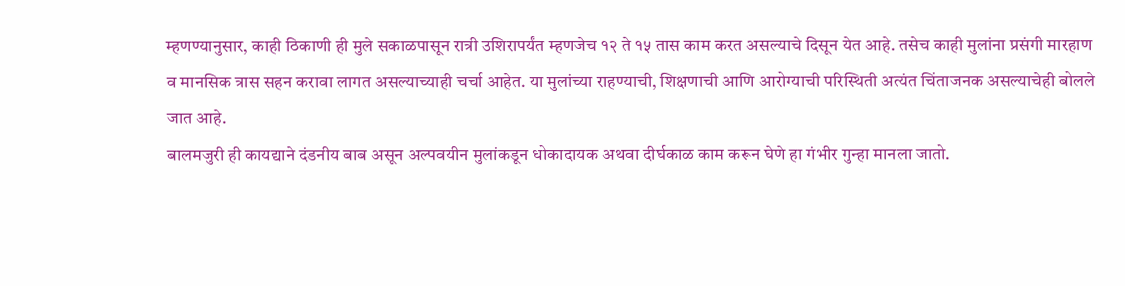म्हणण्यानुसार, काही ठिकाणी ही मुले सकाळपासून रात्री उशिरापर्यंत म्हणजेच १२ ते १५ तास काम करत असल्याचे दिसून येत आहे. तसेच काही मुलांना प्रसंगी मारहाण व मानसिक त्रास सहन करावा लागत असल्याच्याही चर्चा आहेत. या मुलांच्या राहण्याची, शिक्षणाची आणि आरोग्याची परिस्थिती अत्यंत चिंताजनक असल्याचेही बोलले जात आहे.
बालमजुरी ही कायद्याने दंडनीय बाब असून अल्पवयीन मुलांकडून धोकादायक अथवा दीर्घकाळ काम करून घेणे हा गंभीर गुन्हा मानला जातो.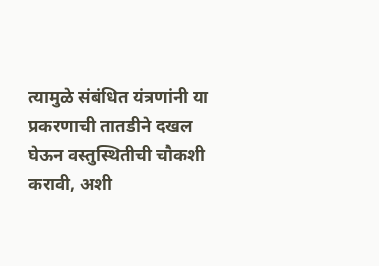त्यामुळे संबंधित यंत्रणांनी या प्रकरणाची तातडीने दखल घेऊन वस्तुस्थितीची चौकशी करावी, अशी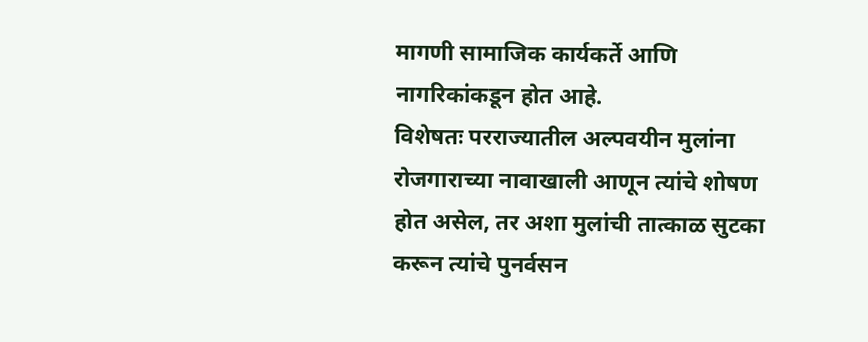मागणी सामाजिक कार्यकर्ते आणि नागरिकांकडून होत आहे.
विशेषतः परराज्यातील अल्पवयीन मुलांना रोजगाराच्या नावाखाली आणून त्यांचे शोषण होत असेल, तर अशा मुलांची तात्काळ सुटका करून त्यांचे पुनर्वसन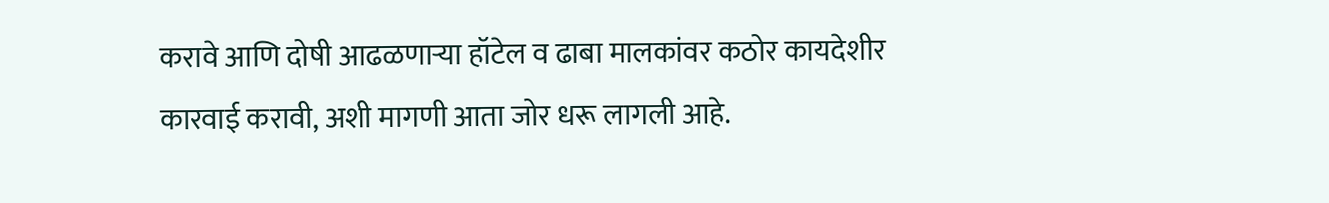करावे आणि दोषी आढळणाऱ्या हॉटेल व ढाबा मालकांवर कठोर कायदेशीर कारवाई करावी, अशी मागणी आता जोर धरू लागली आहे.